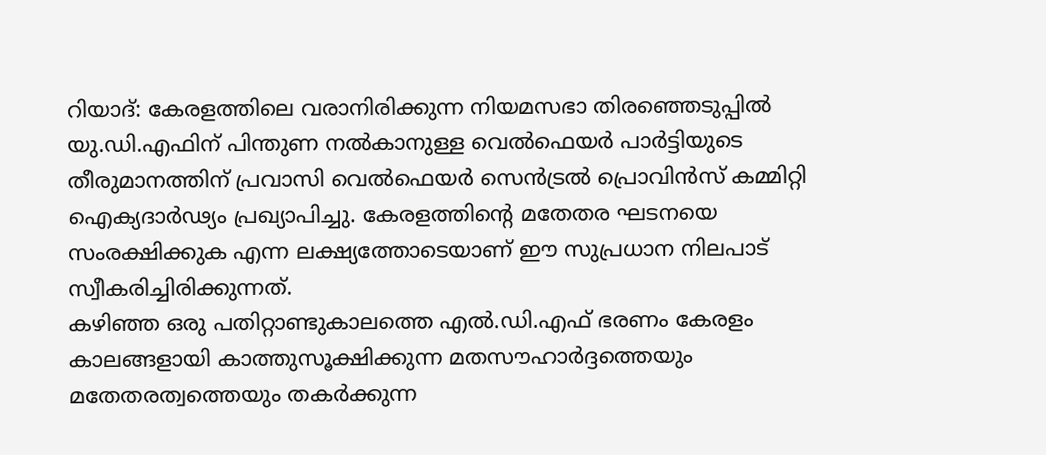റിയാദ്: കേരളത്തിലെ വരാനിരിക്കുന്ന നിയമസഭാ തിരഞ്ഞെടുപ്പിൽ യു.ഡി.എഫിന് പിന്തുണ നൽകാനുള്ള വെൽഫെയർ പാർട്ടിയുടെ തീരുമാനത്തിന് പ്രവാസി വെൽഫെയർ സെൻട്രൽ പ്രൊവിൻസ് കമ്മിറ്റി ഐക്യദാർഢ്യം പ്രഖ്യാപിച്ചു. കേരളത്തിന്റെ മതേതര ഘടനയെ സംരക്ഷിക്കുക എന്ന ലക്ഷ്യത്തോടെയാണ് ഈ സുപ്രധാന നിലപാട് സ്വീകരിച്ചിരിക്കുന്നത്.
കഴിഞ്ഞ ഒരു പതിറ്റാണ്ടുകാലത്തെ എൽ.ഡി.എഫ് ഭരണം കേരളം കാലങ്ങളായി കാത്തുസൂക്ഷിക്കുന്ന മതസൗഹാർദ്ദത്തെയും മതേതരത്വത്തെയും തകർക്കുന്ന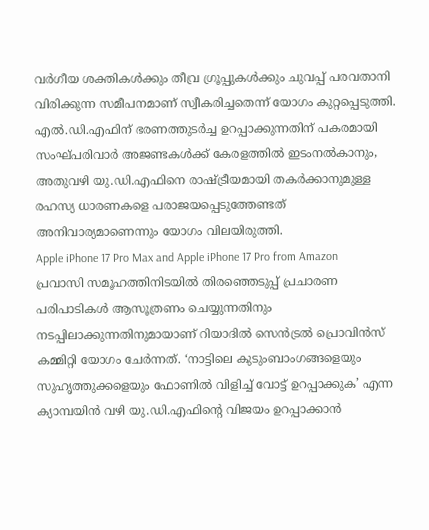വർഗീയ ശക്തികൾക്കും തീവ്ര ഗ്രൂപ്പുകൾക്കും ചുവപ്പ് പരവതാനി വിരിക്കുന്ന സമീപനമാണ് സ്വീകരിച്ചതെന്ന് യോഗം കുറ്റപ്പെടുത്തി. എൽ.ഡി.എഫിന് ഭരണത്തുടർച്ച ഉറപ്പാക്കുന്നതിന് പകരമായി സംഘ്പരിവാർ അജണ്ടകൾക്ക് കേരളത്തിൽ ഇടംനൽകാനും, അതുവഴി യു.ഡി.എഫിനെ രാഷ്ട്രീയമായി തകർക്കാനുമുള്ള രഹസ്യ ധാരണകളെ പരാജയപ്പെടുത്തേണ്ടത് അനിവാര്യമാണെന്നും യോഗം വിലയിരുത്തി.
Apple iPhone 17 Pro Max and Apple iPhone 17 Pro from Amazon
പ്രവാസി സമൂഹത്തിനിടയിൽ തിരഞ്ഞെടുപ്പ് പ്രചാരണ പരിപാടികൾ ആസൂത്രണം ചെയ്യുന്നതിനും നടപ്പിലാക്കുന്നതിനുമായാണ് റിയാദിൽ സെൻട്രൽ പ്രൊവിൻസ് കമ്മിറ്റി യോഗം ചേർന്നത്. ‘നാട്ടിലെ കുടുംബാംഗങ്ങളെയും സുഹൃത്തുക്കളെയും ഫോണിൽ വിളിച്ച് വോട്ട് ഉറപ്പാക്കുക’ എന്ന ക്യാമ്പയിൻ വഴി യു.ഡി.എഫിന്റെ വിജയം ഉറപ്പാക്കാൻ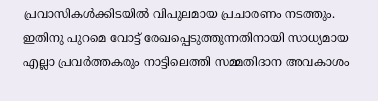പ്രവാസികൾക്കിടയിൽ വിപുലമായ പ്രചാരണം നടത്തും. ഇതിനു പുറമെ വോട്ട് രേഖപ്പെടുത്തുന്നതിനായി സാധ്യമായ എല്ലാ പ്രവർത്തകരും നാട്ടിലെത്തി സമ്മതിദാന അവകാശം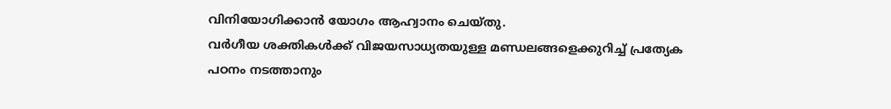വിനിയോഗിക്കാൻ യോഗം ആഹ്വാനം ചെയ്തു.
വർഗീയ ശക്തികൾക്ക് വിജയസാധ്യതയുള്ള മണ്ഡലങ്ങളെക്കുറിച്ച് പ്രത്യേക പഠനം നടത്താനും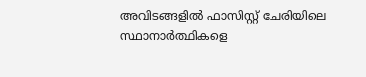അവിടങ്ങളിൽ ഫാസിസ്റ്റ് ചേരിയിലെ സ്ഥാനാർത്ഥികളെ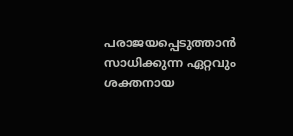പരാജയപ്പെടുത്താൻ സാധിക്കുന്ന ഏറ്റവും ശക്തനായ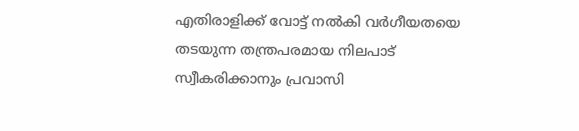എതിരാളിക്ക് വോട്ട് നൽകി വർഗീയതയെ തടയുന്ന തന്ത്രപരമായ നിലപാട് സ്വീകരിക്കാനും പ്രവാസി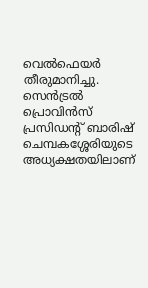വെൽഫെയർ തീരുമാനിച്ചു. സെൻട്രൽ പ്രൊവിൻസ് പ്രസിഡന്റ് ബാരിഷ് ചെമ്പകശ്ശേരിയുടെ അധ്യക്ഷതയിലാണ്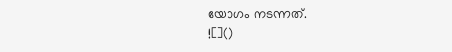യോഗം നടന്നത്.
![]()